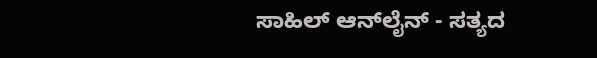ಸಾಹಿಲ್ ಆನ್‌ಲೈನ್ - ಸತ್ಯದ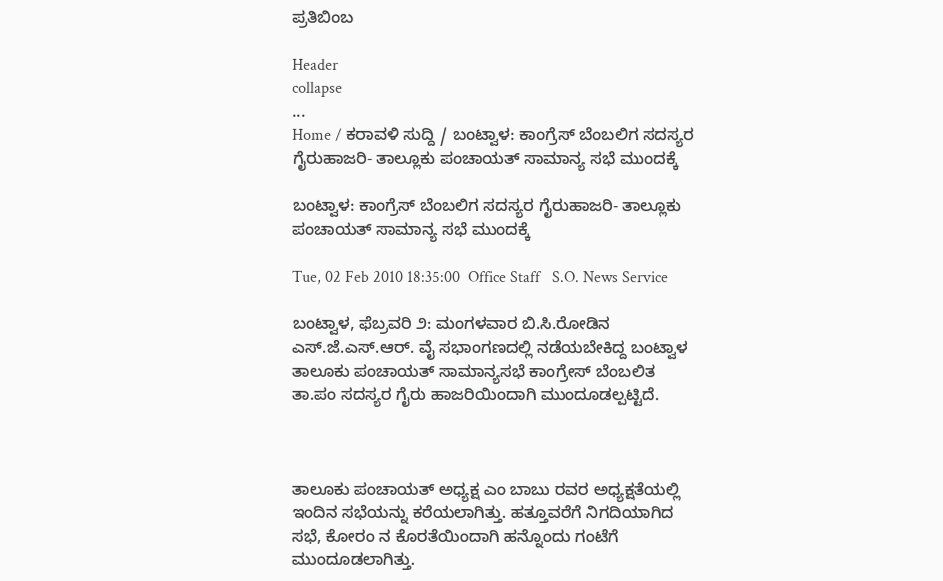ಪ್ರತಿಬಿಂಬ

Header
collapse
...
Home / ಕರಾವಳಿ ಸುದ್ದಿ / ಬಂಟ್ವಾಳ: ಕಾಂಗ್ರೆಸ್ ಬೆಂಬಲಿಗ ಸದಸ್ಯರ ಗೈರುಹಾಜರಿ- ತಾಲ್ಲೂಕು ಪಂಚಾಯತ್ ಸಾಮಾನ್ಯ ಸಭೆ ಮುಂದಕ್ಕೆ

ಬಂಟ್ವಾಳ: ಕಾಂಗ್ರೆಸ್ ಬೆಂಬಲಿಗ ಸದಸ್ಯರ ಗೈರುಹಾಜರಿ- ತಾಲ್ಲೂಕು ಪಂಚಾಯತ್ ಸಾಮಾನ್ಯ ಸಭೆ ಮುಂದಕ್ಕೆ

Tue, 02 Feb 2010 18:35:00  Office Staff   S.O. News Service

ಬಂಟ್ವಾಳ, ಫೆಬ್ರವರಿ ೨: ಮಂಗಳವಾರ ಬಿ.ಸಿ.ರೋಡಿನ ಎಸ್.ಜೆ.ಎಸ್.ಆರ್. ವೈ ಸಭಾಂಗಣದಲ್ಲಿ ನಡೆಯಬೇಕಿದ್ದ ಬಂಟ್ವಾಳ ತಾಲೂಕು ಪಂಚಾಯತ್ ಸಾಮಾನ್ಯಸಭೆ ಕಾಂಗ್ರೇಸ್ ಬೆಂಬಲಿತ ತಾ.ಪಂ ಸದಸ್ಯರ ಗೈರು ಹಾಜರಿಯಿಂದಾಗಿ ಮುಂದೂಡಲ್ಪಟ್ಟಿದೆ.



ತಾಲೂಕು ಪಂಚಾಯತ್ ಅಧ್ಯಕ್ಷ ಎಂ ಬಾಬು ರವರ ಅಧ್ಯಕ್ಷತೆಯಲ್ಲಿ ಇಂದಿನ ಸಭೆಯನ್ನು ಕರೆಯಲಾಗಿತ್ತು. ಹತ್ತೂವರೆಗೆ ನಿಗದಿಯಾಗಿದ ಸಭೆ, ಕೋರಂ ನ ಕೊರತೆಯಿಂದಾಗಿ ಹನ್ನೊಂದು ಗಂಟೆಗೆ ಮುಂದೂಡಲಾಗಿತ್ತು.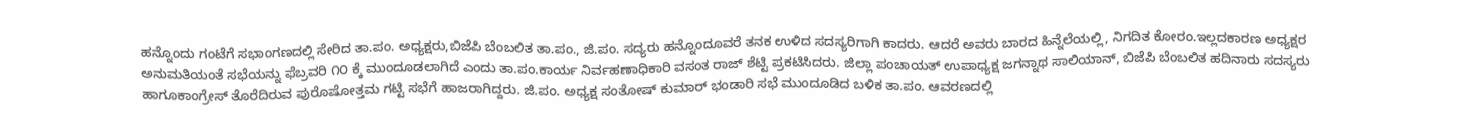ಹನ್ನೊಂದು ಗಂಟೆಗೆ ಸಭಾಂಗಣದಲ್ಲಿ ಸೇರಿದ ತಾ.ಪಂ. ಅಧ್ಯಕ್ಷರು,ಬಿಜೆಪಿ ಬೆಂಬಲಿತ ತಾ.ಪಂ., ಜಿ.ಪಂ. ಸದ್ಯರು ಹನ್ನೊಂದೂವರೆ ತನಕ ಉಳಿದ ಸದಸ್ಯರಿಗಾಗಿ ಕಾದರು. ಆದರೆ ಅವರು ಬಾರದ ಹಿನ್ನೆಲೆಯಲ್ಲಿ, ನಿಗದಿತ ಕೋರಂ.ಇಲ್ಲದಕಾರಣ ಅಧ್ಯಕ್ಷರ ಅನುಮತಿಯಂತೆ ಸಭೆಯನ್ನು ಫೆಬ್ರವರಿ ೧೦ ಕ್ಕೆ ಮುಂದೂಡಲಾಗಿದೆ ಎಂದು ತಾ.ಪಂ.ಕಾರ್ಯ ನಿರ್ವಹಣಾಧಿಕಾರಿ ವಸಂತ ರಾಜ್ ಶೆಟ್ಟಿ ಪ್ರಕಟಿಸಿದರು. ಜಿಲ್ಲಾ ಪಂಚಾಯತ್ ಉಪಾಧ್ಯಕ್ಷ ಜಗನ್ನಾಥ ಸಾಲಿಯಾನ್, ಬಿಜೆಪಿ ಬೆಂಬಲಿತ ಹದಿನಾರು ಸದಸ್ಯರು ಹಾಗೂಕಾಂಗ್ರೇಸ್ ತೊರೆದಿರುವ ಪುರೊಷೋತ್ತಮ ಗಟ್ಟಿ ಸಭೆಗೆ ಹಾಜರಾಗಿದ್ದರು. ಜಿ.ಪಂ. ಅಧ್ಯಕ್ಷ ಸಂತೋಷ್ ಕುಮಾರ್ ಭಂಡಾರಿ ಸಭೆ ಮುಂದೂಡಿದ ಬಳಿಕ ತಾ.ಪಂ. ಆವರಣದಲ್ಲಿ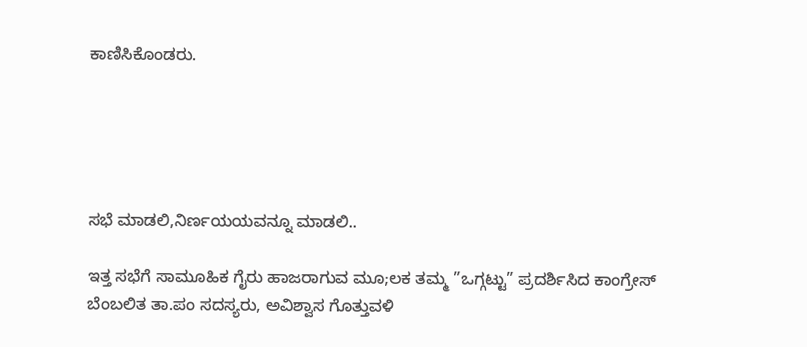ಕಾಣಿಸಿಕೊಂಡರು.





ಸಭೆ ಮಾಡಲಿ,ನಿರ್ಣಯಯವನ್ನೂ ಮಾಡಲಿ..

ಇತ್ತ ಸಭೆಗೆ ಸಾಮೂಹಿಕ ಗೈರು ಹಾಜರಾಗುವ ಮೂ;ಲಕ ತಮ್ಮ ”ಒಗ್ಗಟ್ಟು” ಪ್ರದರ್ಶಿಸಿದ ಕಾಂಗ್ರೇಸ್ ಬೆಂಬಲಿತ ತಾ.ಪಂ ಸದಸ್ಯರು, ಅವಿಶ್ವಾಸ ಗೊತ್ತುವಳಿ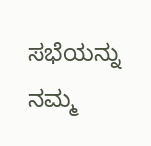ಸಭೆಯನ್ನು ನಮ್ಮ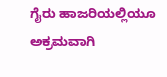ಗೈರು ಹಾಜರಿಯಲ್ಲಿಯೂ ಅಕ್ರಮವಾಗಿ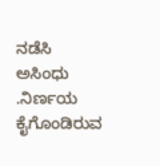ನಡೆಸಿ ಅಸಿಂಧು .ನಿರ್ಣಯ ಕೈಗೊಂಡಿರುವ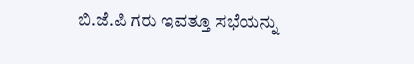ಬಿ.ಜೆ.ಪಿ ಗರು ಇವತ್ತೂ ಸಭೆಯನ್ನು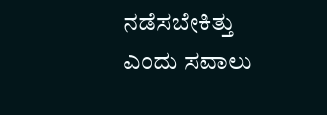ನಡೆಸಬೇಕಿತ್ತು ಎಂದು ಸವಾಲು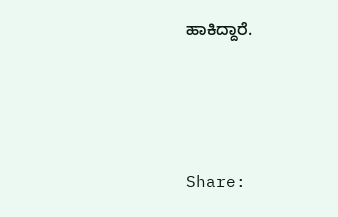ಹಾಕಿದ್ದಾರೆ.




Share: